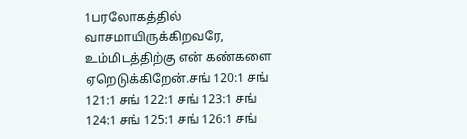1பரலோகத்தில் வாசமாயிருக்கிறவரே, உம்மிடத்திற்கு என் கண்களை ஏறெடுக்கிறேன்.சங் 120:1 சங் 121:1 சங் 122:1 சங் 123:1 சங் 124:1 சங் 125:1 சங் 126:1 சங்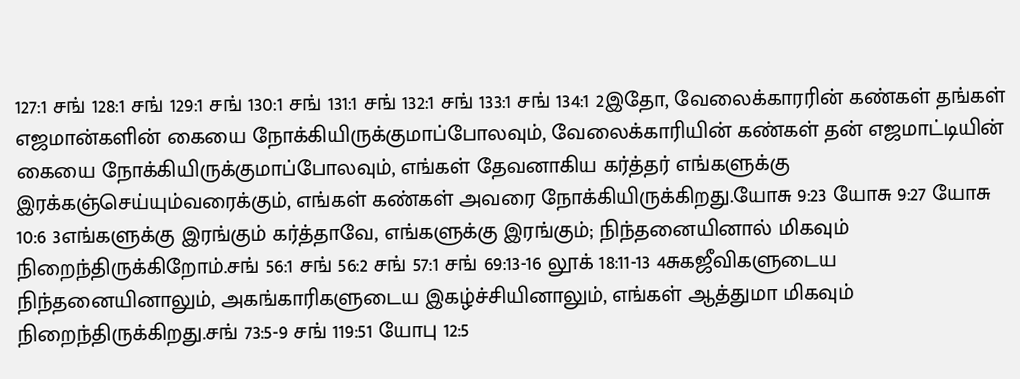127:1 சங் 128:1 சங் 129:1 சங் 130:1 சங் 131:1 சங் 132:1 சங் 133:1 சங் 134:1 2இதோ, வேலைக்காரரின் கண்கள் தங்கள் எஜமான்களின் கையை நோக்கியிருக்குமாப்போலவும், வேலைக்காரியின் கண்கள் தன் எஜமாட்டியின் கையை நோக்கியிருக்குமாப்போலவும், எங்கள் தேவனாகிய கர்த்தர் எங்களுக்கு இரக்கஞ்செய்யும்வரைக்கும், எங்கள் கண்கள் அவரை நோக்கியிருக்கிறது.யோசு 9:23 யோசு 9:27 யோசு 10:6 3எங்களுக்கு இரங்கும் கர்த்தாவே, எங்களுக்கு இரங்கும்; நிந்தனையினால் மிகவும் நிறைந்திருக்கிறோம்.சங் 56:1 சங் 56:2 சங் 57:1 சங் 69:13-16 லூக் 18:11-13 4சுகஜீவிகளுடைய நிந்தனையினாலும், அகங்காரிகளுடைய இகழ்ச்சியினாலும், எங்கள் ஆத்துமா மிகவும் நிறைந்திருக்கிறது.சங் 73:5-9 சங் 119:51 யோபு 12:5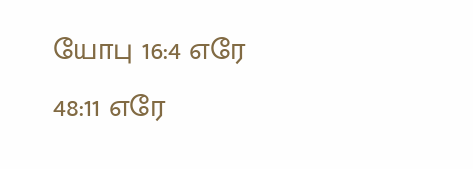யோபு 16:4 எரே 48:11 எரே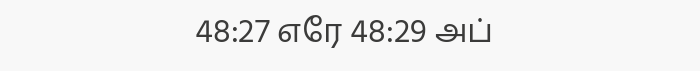48:27 எரே 48:29 அப்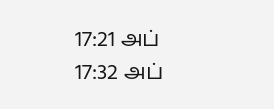17:21 அப் 17:32 அப்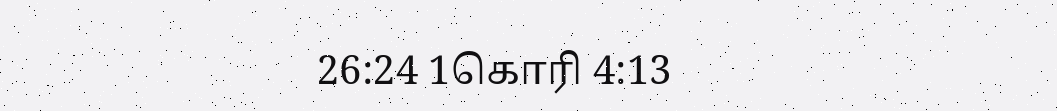26:24 1கொரி 4:13